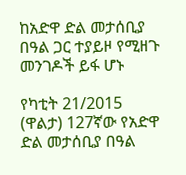ከአድዋ ድል መታሰቢያ በዓል ጋር ተያይዞ የሚዘጉ መንገዶች ይፋ ሆኑ

የካቲት 21/2015 (ዋልታ) 127ኛው የአድዋ ድል መታሰቢያ በዓል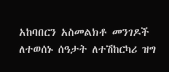አከባበርን አስመልክቶ መንገዶች ለተወሰኑ ሰዓታት ለተሽከርካሪ ዝግ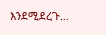እንደሚደረጉ…